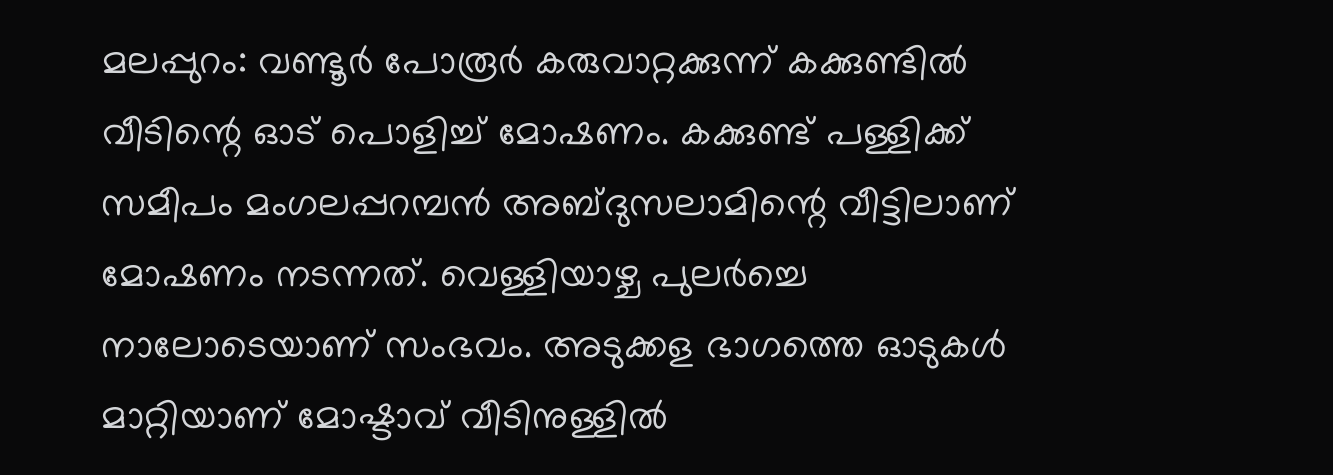മലപ്പുറം: വണ്ടൂർ പോരൂർ കരുവാറ്റക്കുന്ന് കക്കുണ്ടിൽ വീടിന്റെ ഓട് പൊളിച്ച് മോഷണം. കക്കുണ്ട് പള്ളിക്ക് സമീപം മംഗലപ്പറമ്പൻ അബ്ദുസലാമിന്റെ വീട്ടിലാണ് മോഷണം നടന്നത്. വെള്ളിയാഴ്ച പുലർച്ചെ നാലോടെയാണ് സംഭവം. അടുക്കള ഭാഗത്തെ ഓടുകൾ മാറ്റിയാണ് മോഷ്ടാവ് വീടിനുള്ളിൽ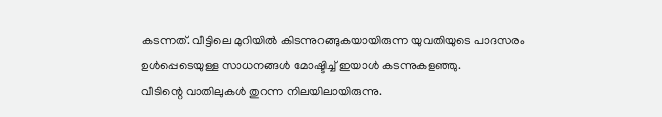കടന്നത്. വീട്ടിലെ മുറിയിൽ കിടന്നുറങ്ങുകയായിരുന്ന യുവതിയുടെ പാദസരം ഉൾപ്പെടെയുള്ള സാധനങ്ങൾ മോഷ്ടിച്ച് ഇയാൾ കടന്നുകളഞ്ഞു.
വീടിന്റെ വാതിലുകൾ തുറന്ന നിലയിലായിരുന്നു.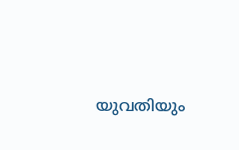യുവതിയും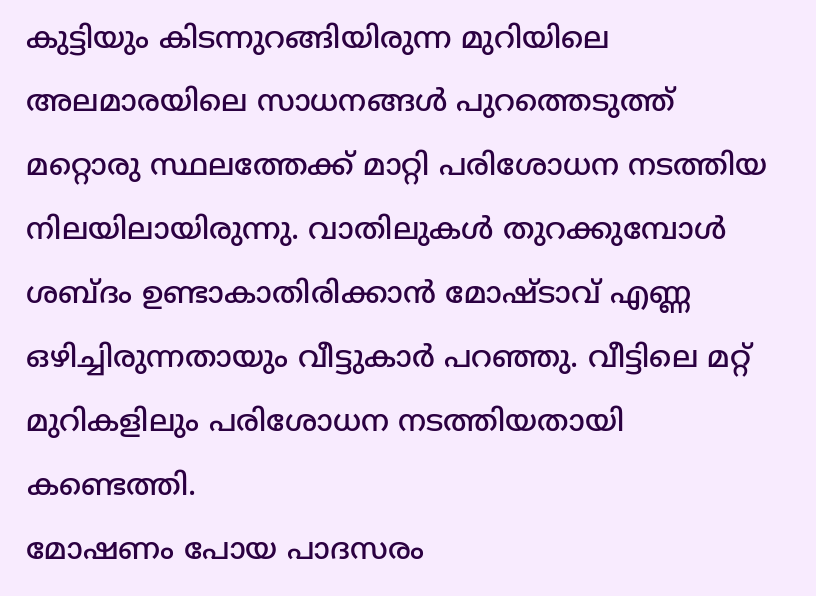കുട്ടിയും കിടന്നുറങ്ങിയിരുന്ന മുറിയിലെ അലമാരയിലെ സാധനങ്ങൾ പുറത്തെടുത്ത് മറ്റൊരു സ്ഥലത്തേക്ക് മാറ്റി പരിശോധന നടത്തിയ നിലയിലായിരുന്നു. വാതിലുകൾ തുറക്കുമ്പോൾ ശബ്ദം ഉണ്ടാകാതിരിക്കാൻ മോഷ്ടാവ് എണ്ണ ഒഴിച്ചിരുന്നതായും വീട്ടുകാർ പറഞ്ഞു. വീട്ടിലെ മറ്റ് മുറികളിലും പരിശോധന നടത്തിയതായി കണ്ടെത്തി.
മോഷണം പോയ പാദസരം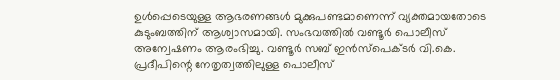ഉൾപ്പെടെയുള്ള ആഭരണങ്ങൾ മുക്കുപണ്ടമാണെന്ന് വ്യക്തമായതോടെ കുടുംബത്തിന് ആശ്വാസമായി. സംഭവത്തിൽ വണ്ടൂർ പൊലീസ് അന്വേഷണം ആരംഭിച്ചു. വണ്ടൂർ സബ് ഇൻസ്പെക്ടർ വി.കെ. പ്രദീപിന്റെ നേതൃത്വത്തിലുള്ള പൊലീസ്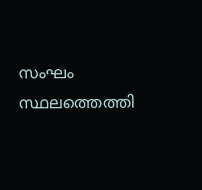സംഘം സ്ഥലത്തെത്തി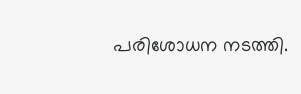പരിശോധന നടത്തി.